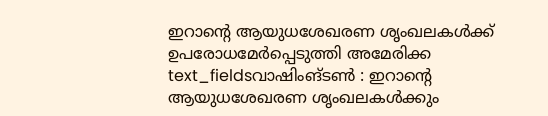ഇറാന്റെ ആയുധശേഖരണ ശൃംഖലകൾക്ക് ഉപരോധമേർപ്പെടുത്തി അമേരിക്ക
text_fieldsവാഷിംങ്ടൺ : ഇറാന്റെ ആയുധശേഖരണ ശൃംഖലകൾക്കും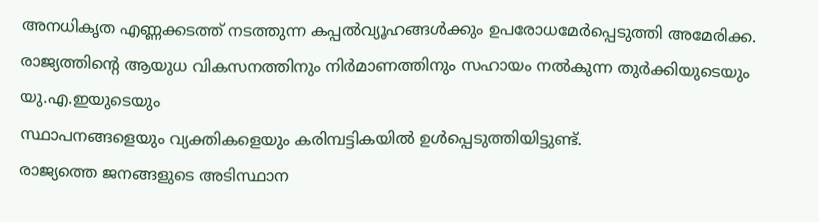അനധികൃത എണ്ണക്കടത്ത് നടത്തുന്ന കപ്പൽവ്യൂഹങ്ങൾക്കും ഉപരോധമേർപ്പെടുത്തി അമേരിക്ക. രാജ്യത്തിന്റെ ആയുധ വികസനത്തിനും നിർമാണത്തിനും സഹായം നൽകുന്ന തുർക്കിയുടെയും യു.എ.ഇയുടെയും
സ്ഥാപനങ്ങളെയും വ്യക്തികളെയും കരിമ്പട്ടികയിൽ ഉൾപ്പെടുത്തിയിട്ടുണ്ട്.
രാജ്യത്തെ ജനങ്ങളുടെ അടിസ്ഥാന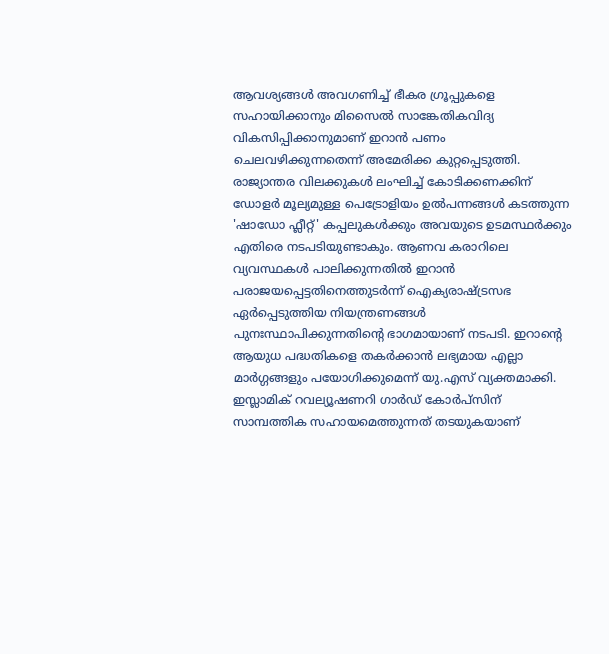ആവശ്യങ്ങൾ അവഗണിച്ച് ഭീകര ഗ്രൂപ്പുകളെ സഹായിക്കാനും മിസൈൽ സാങ്കേതികവിദ്യ വികസിപ്പിക്കാനുമാണ് ഇറാൻ പണം ചെലവഴിക്കുന്നതെന്ന് അമേരിക്ക കുറ്റപ്പെടുത്തി.
രാജ്യാന്തര വിലക്കുകൾ ലംഘിച്ച് കോടിക്കണക്കിന് ഡോളർ മൂല്യമുള്ള പെട്രോളിയം ഉൽപന്നങ്ങൾ കടത്തുന്ന 'ഷാഡോ ഫ്ലീറ്റ്' കപ്പലുകൾക്കും അവയുടെ ഉടമസ്ഥർക്കും എതിരെ നടപടിയുണ്ടാകും. ആണവ കരാറിലെ വ്യവസ്ഥകൾ പാലിക്കുന്നതിൽ ഇറാൻ പരാജയപ്പെട്ടതിനെത്തുടർന്ന് ഐക്യരാഷ്ട്രസഭ ഏർപ്പെടുത്തിയ നിയന്ത്രണങ്ങൾ പുനഃസ്ഥാപിക്കുന്നതിന്റെ ഭാഗമായാണ് നടപടി. ഇറാന്റെ ആയുധ പദ്ധതികളെ തകർക്കാൻ ലഭ്യമായ എല്ലാ മാർഗ്ഗങ്ങളും പയോഗിക്കുമെന്ന് യു.എസ് വ്യക്തമാക്കി.
ഇസ്ലാമിക് റവല്യൂഷണറി ഗാർഡ് കോർപ്സിന് സാമ്പത്തിക സഹായമെത്തുന്നത് തടയുകയാണ്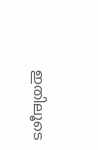ഇതിലൂടെ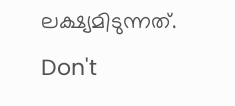ലക്ഷ്യമിടുന്നത്.
Don't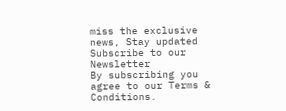miss the exclusive news, Stay updated
Subscribe to our Newsletter
By subscribing you agree to our Terms & Conditions.